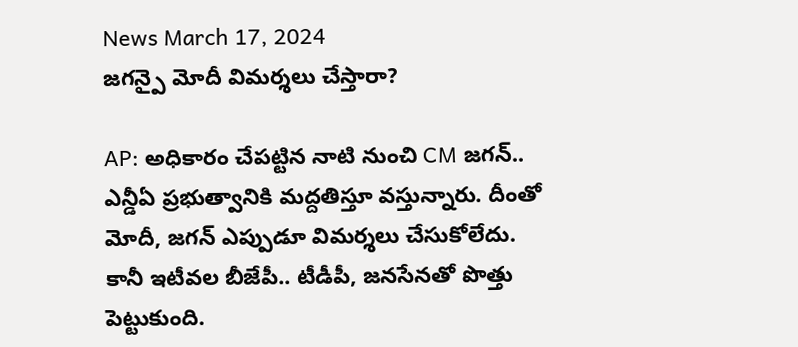News March 17, 2024
జగన్పై మోదీ విమర్శలు చేస్తారా?

AP: అధికారం చేపట్టిన నాటి నుంచి CM జగన్.. ఎన్డీఏ ప్రభుత్వానికి మద్దతిస్తూ వస్తున్నారు. దీంతో మోదీ, జగన్ ఎప్పుడూ విమర్శలు చేసుకోలేదు. కానీ ఇటీవల బీజేపీ.. టీడీపీ, జనసేనతో పొత్తు పెట్టుకుంది.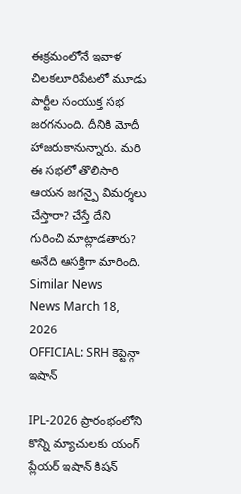ఈక్రమంలోనే ఇవాళ చిలకలూరిపేటలో మూడు పార్టీల సంయుక్త సభ జరగనుంది. దీనికి మోదీ హాజరుకానున్నారు. మరి ఈ సభలో తొలిసారి ఆయన జగన్పై విమర్శలు చేస్తారా? చేస్తే దేని గురించి మాట్లాడతారు? అనేది ఆసక్తిగా మారింది.
Similar News
News March 18, 2026
OFFICIAL: SRH కెప్టెన్గా ఇషాన్

IPL-2026 ప్రారంభంలోని కొన్ని మ్యాచులకు యంగ్ ప్లేయర్ ఇషాన్ కిషన్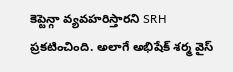కెప్టెన్గా వ్యవహరిస్తారని SRH ప్రకటించింది. అలాగే అభిషేక్ శర్మ వైస్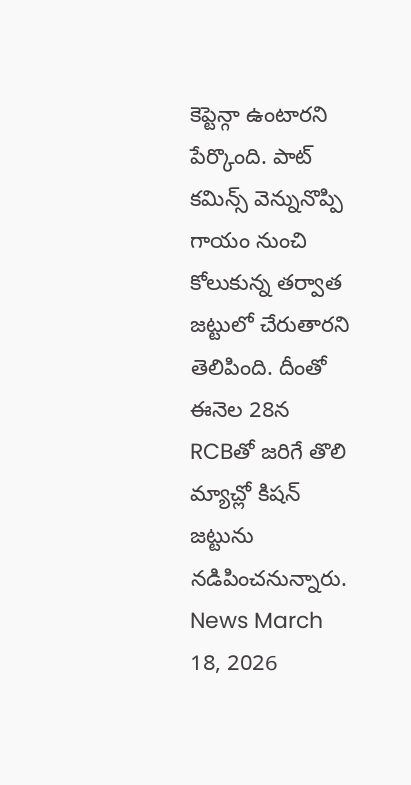కెప్టెన్గా ఉంటారని పేర్కొంది. పాట్ కమిన్స్ వెన్నునొప్పి గాయం నుంచి కోలుకున్న తర్వాత జట్టులో చేరుతారని తెలిపింది. దీంతో ఈనెల 28న RCBతో జరిగే తొలి మ్యాచ్లో కిషన్ జట్టును నడిపించనున్నారు.
News March 18, 2026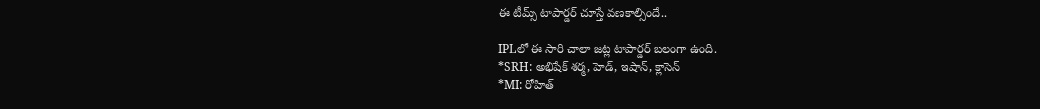ఈ టీమ్స్ టాపార్డర్ చూస్తే వణకాల్సిందే..

IPLలో ఈ సారి చాలా జట్ల టాపార్డర్ బలంగా ఉంది.
*SRH: అభిషేక్ శర్మ, హెడ్, ఇషాన్, క్లాసెన్
*MI: రోహిత్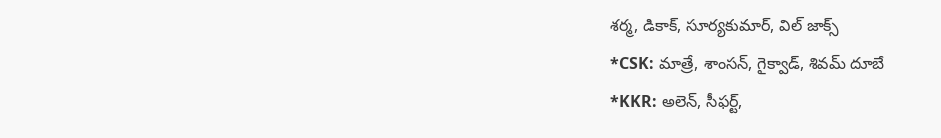శర్మ, డికాక్, సూర్యకుమార్, విల్ జాక్స్
*CSK: మాత్రే, శాంసన్, గైక్వాడ్, శివమ్ దూబే
*KKR: అలెన్, సీఫర్ట్,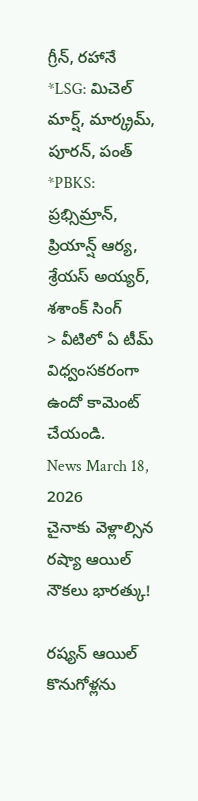గ్రీన్, రహానే
*LSG: మిచెల్ మార్ష్, మార్క్రమ్, పూరన్, పంత్
*PBKS: ప్రభ్సిమ్రాన్, ప్రియాన్ష్ ఆర్య, శ్రేయస్ అయ్యర్, శశాంక్ సింగ్
> వీటిలో ఏ టీమ్ విధ్వంసకరంగా ఉందో కామెంట్ చేయండి.
News March 18, 2026
చైనాకు వెళ్లాల్సిన రష్యా ఆయిల్ నౌకలు భారత్కు!

రష్యన్ ఆయిల్ కొనుగోళ్లను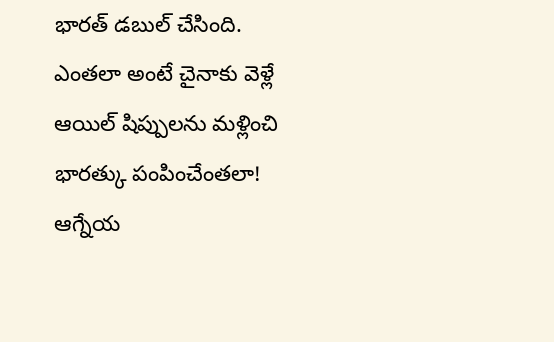భారత్ డబుల్ చేసింది. ఎంతలా అంటే చైనాకు వెళ్లే ఆయిల్ షిప్పులను మళ్లించి భారత్కు పంపించేంతలా! ఆగ్నేయ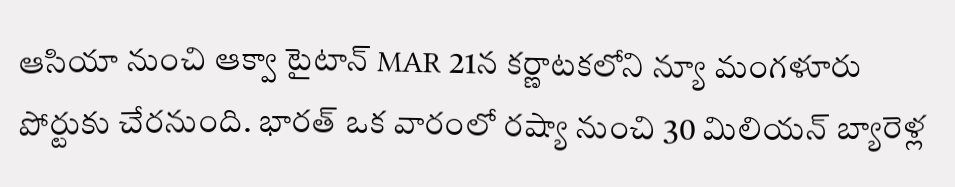ఆసియా నుంచి ఆక్వా టైటాన్ MAR 21న కర్ణాటకలోని న్యూ మంగళూరు పోర్టుకు చేరనుంది. భారత్ ఒక వారంలో రష్యా నుంచి 30 మిలియన్ బ్యారెళ్ల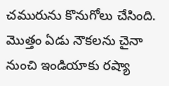చమురును కొనుగోలు చేసింది. మొత్తం ఏడు నౌకలను చైనా నుంచి ఇండియాకు రష్యా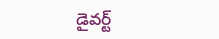డైవర్ట్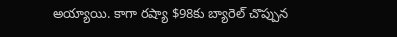అయ్యాయి. కాగా రష్యా $98కు బ్యారెల్ చొప్పున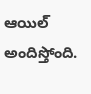ఆయిల్ అందిస్తోంది.